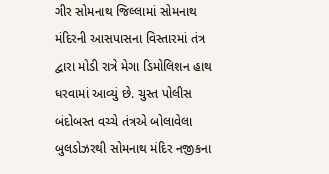ગીર સોમનાથ જિલ્લામાં સોમનાથ મંદિરની આસપાસના વિસ્તારમાં તંત્ર દ્વારા મોડી રાત્રે મેગા ડિમોલિશન હાથ ધરવામાં આવ્યું છે. ચુસ્ત પોલીસ બંદોબસ્ત વચ્ચે તંત્રએ બોલાવેલા બુલડોઝરથી સોમનાથ મંદિર નજીકના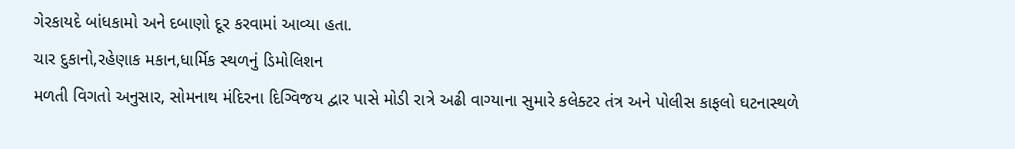ગેરકાયદે બાંધકામો અને દબાણો દૂર કરવામાં આવ્યા હતા.
ચાર દુકાનો,રહેણાક મકાન,ધાર્મિક સ્થળનું ડિમોલિશન
મળતી વિગતો અનુસાર, સોમનાથ મંદિરના દિગ્વિજય દ્વાર પાસે મોડી રાત્રે અઢી વાગ્યાના સુમારે કલેક્ટર તંત્ર અને પોલીસ કાફલો ઘટનાસ્થળે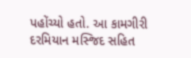પહોંચ્યો હતો. આ કામગીરી દરમિયાન મસ્જિદ સહિત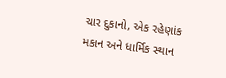ચાર દુકાનો, એક રહેણાંક મકાન અને ધાર્મિક સ્થાન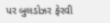પર બુલડોઝર ફેરવી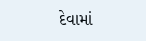દેવામાં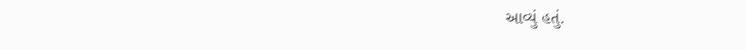આવ્યું હતું.